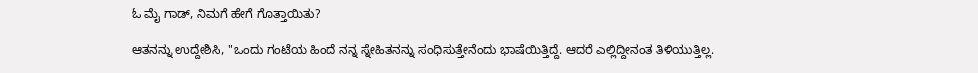ಓ ಮೈ ಗಾಡ್, ನಿಮಗೆ ಹೇಗೆ ಗೊತ್ತಾಯಿತು?

ಆತನನ್ನು ಉದ್ದೇಶಿಸಿ, "ಒಂದು ಗಂಟೆಯ ಹಿಂದೆ ನನ್ನ ಸ್ನೇಹಿತನನ್ನು ಸಂಧಿಸುತ್ತೇನೆಂದು ಭಾಷೆಯಿತ್ತಿದ್ದೆ. ಆದರೆ ಎಲ್ಲಿದ್ದೀನಂತ ತಿಳಿಯುತ್ತಿಲ್ಲ.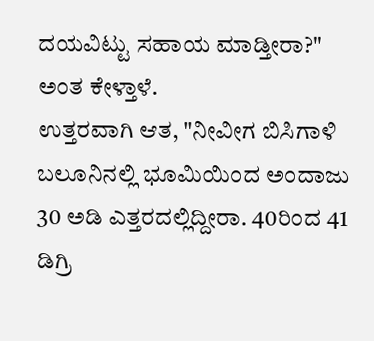ದಯವಿಟ್ಟು ಸಹಾಯ ಮಾಡ್ತೀರಾ?" ಅಂತ ಕೇಳ್ತಾಳೆ.
ಉತ್ತರವಾಗಿ ಆತ, "ನೀವೀಗ ಬಿಸಿಗಾಳಿ ಬಲೂನಿನಲ್ಲಿ ಭೂಮಿಯಿಂದ ಅಂದಾಜು 30 ಅಡಿ ಎತ್ತರದಲ್ಲಿದ್ದೀರಾ. 40ರಿಂದ 41 ಡಿಗ್ರಿ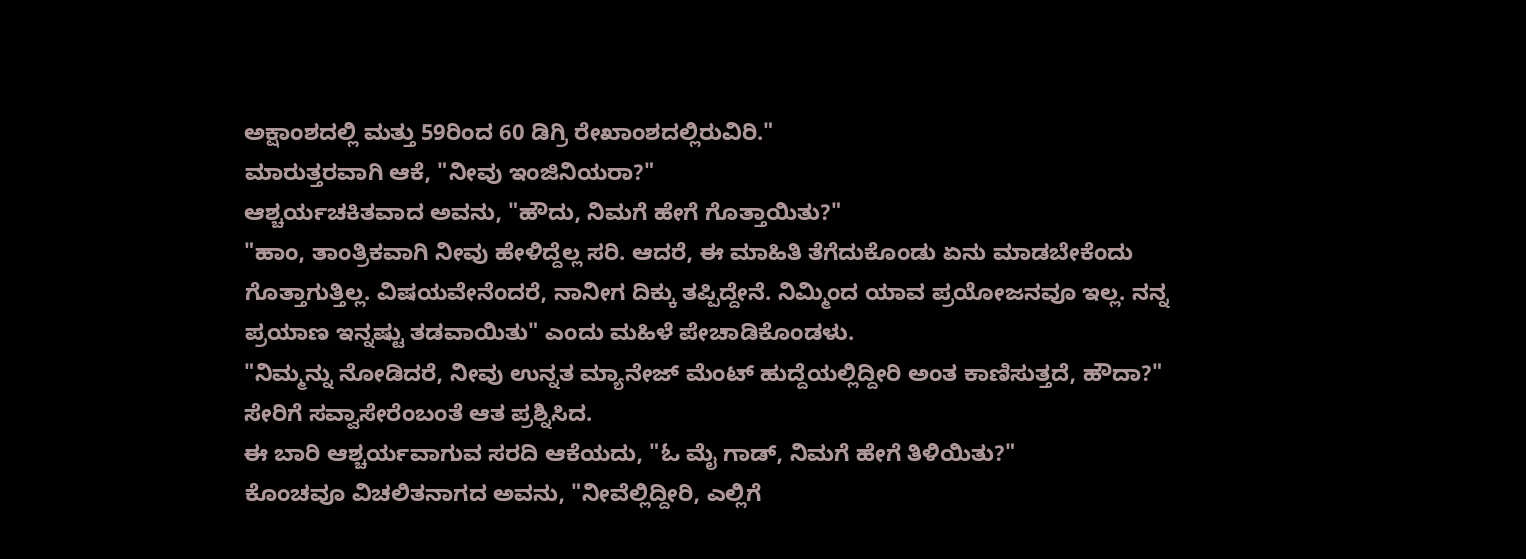ಅಕ್ಷಾಂಶದಲ್ಲಿ ಮತ್ತು 59ರಿಂದ 60 ಡಿಗ್ರಿ ರೇಖಾಂಶದಲ್ಲಿರುವಿರಿ."
ಮಾರುತ್ತರವಾಗಿ ಆಕೆ, "ನೀವು ಇಂಜಿನಿಯರಾ?"
ಆಶ್ಚರ್ಯಚಕಿತವಾದ ಅವನು, "ಹೌದು, ನಿಮಗೆ ಹೇಗೆ ಗೊತ್ತಾಯಿತು?"
"ಹಾಂ, ತಾಂತ್ರಿಕವಾಗಿ ನೀವು ಹೇಳಿದ್ದೆಲ್ಲ ಸರಿ. ಆದರೆ, ಈ ಮಾಹಿತಿ ತೆಗೆದುಕೊಂಡು ಏನು ಮಾಡಬೇಕೆಂದು ಗೊತ್ತಾಗುತ್ತಿಲ್ಲ. ವಿಷಯವೇನೆಂದರೆ, ನಾನೀಗ ದಿಕ್ಕು ತಪ್ಪಿದ್ದೇನೆ. ನಿಮ್ಮಿಂದ ಯಾವ ಪ್ರಯೋಜನವೂ ಇಲ್ಲ. ನನ್ನ ಪ್ರಯಾಣ ಇನ್ನಷ್ಟು ತಡವಾಯಿತು" ಎಂದು ಮಹಿಳೆ ಪೇಚಾಡಿಕೊಂಡಳು.
"ನಿಮ್ಮನ್ನು ನೋಡಿದರೆ, ನೀವು ಉನ್ನತ ಮ್ಯಾನೇಜ್ ಮೆಂಟ್ ಹುದ್ದೆಯಲ್ಲಿದ್ದೀರಿ ಅಂತ ಕಾಣಿಸುತ್ತದೆ, ಹೌದಾ?" ಸೇರಿಗೆ ಸವ್ವಾಸೇರೆಂಬಂತೆ ಆತ ಪ್ರಶ್ನಿಸಿದ.
ಈ ಬಾರಿ ಆಶ್ಚರ್ಯವಾಗುವ ಸರದಿ ಆಕೆಯದು, "ಓ ಮೈ ಗಾಡ್, ನಿಮಗೆ ಹೇಗೆ ತಿಳಿಯಿತು?"
ಕೊಂಚವೂ ವಿಚಲಿತನಾಗದ ಅವನು, "ನೀವೆಲ್ಲಿದ್ದೀರಿ, ಎಲ್ಲಿಗೆ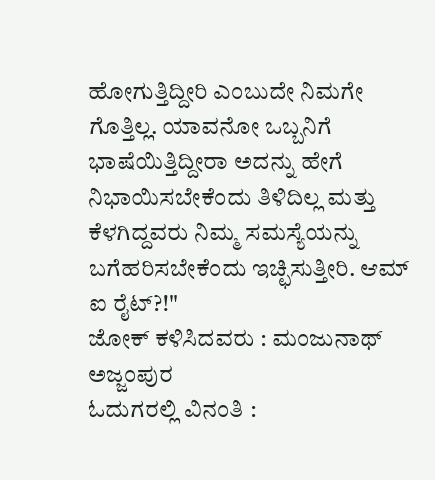ಹೋಗುತ್ತಿದ್ದೀರಿ ಎಂಬುದೇ ನಿಮಗೇ ಗೊತ್ತಿಲ್ಲ. ಯಾವನೋ ಒಬ್ಬನಿಗೆ ಭಾಷೆಯಿತ್ತಿದ್ದೀರಾ ಅದನ್ನು ಹೇಗೆ ನಿಭಾಯಿಸಬೇಕೆಂದು ತಿಳಿದಿಲ್ಲ ಮತ್ತು ಕೆಳಗಿದ್ದವರು ನಿಮ್ಮ ಸಮಸ್ಯೆಯನ್ನು ಬಗೆಹರಿಸಬೇಕೆಂದು ಇಚ್ಛಿಸುತ್ತೀರಿ. ಆಮ್ ಐ ರೈಟ್?!"
ಜೋಕ್ ಕಳಿಸಿದವರು : ಮಂಜುನಾಥ್ ಅಜ್ಜಂಪುರ
ಓದುಗರಲ್ಲಿ ವಿನಂತಿ :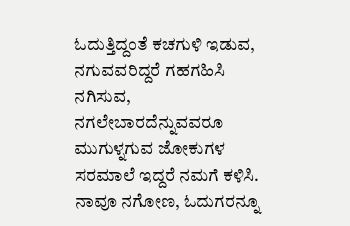ಓದುತ್ತಿದ್ದಂತೆ ಕಚಗುಳಿ ಇಡುವ, ನಗುವವರಿದ್ದರೆ ಗಹಗಹಿಸಿ ನಗಿಸುವ, ನಗಲೇಬಾರದೆನ್ನುವವರೂ ಮುಗುಳ್ನಗುವ ಜೋಕುಗಳ ಸರಮಾಲೆ ಇದ್ದರೆ ನಮಗೆ ಕಳಿಸಿ. ನಾವೂ ನಗೋಣ, ಓದುಗರನ್ನೂ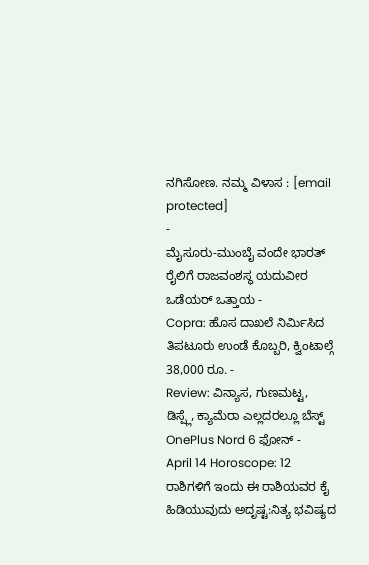ನಗಿಸೋಣ. ನಮ್ಮ ವಿಳಾಸ : [email protected]
-
ಮೈಸೂರು-ಮುಂಬೈ ವಂದೇ ಭಾರತ್ ರೈಲಿಗೆ ರಾಜವಂಶಸ್ಥ ಯದುವೀರ ಒಡೆಯರ್ ಒತ್ತಾಯ -
Copra: ಹೊಸ ದಾಖಲೆ ನಿರ್ಮಿಸಿದ ತಿಪಟೂರು ಉಂಡೆ ಕೊಬ್ಬರಿ, ಕ್ವಿಂಟಾಲ್ಗೆ 38,000 ರೂ. -
Review: ವಿನ್ಯಾಸ, ಗುಣಮಟ್ಟ, ಡಿಸ್ಪ್ಲೆ, ಕ್ಯಾಮೆರಾ ಎಲ್ಲದರಲ್ಲೂ ಬೆಸ್ಟ್ OnePlus Nord 6 ಫೋನ್ -
April 14 Horoscope: 12 ರಾಶಿಗಳಿಗೆ ಇಂದು ಈ ರಾಶಿಯವರ ಕೈ ಹಿಡಿಯುವುದು ಅದೃಷ್ಟ:ನಿತ್ಯ ಭವಿಷ್ಯದ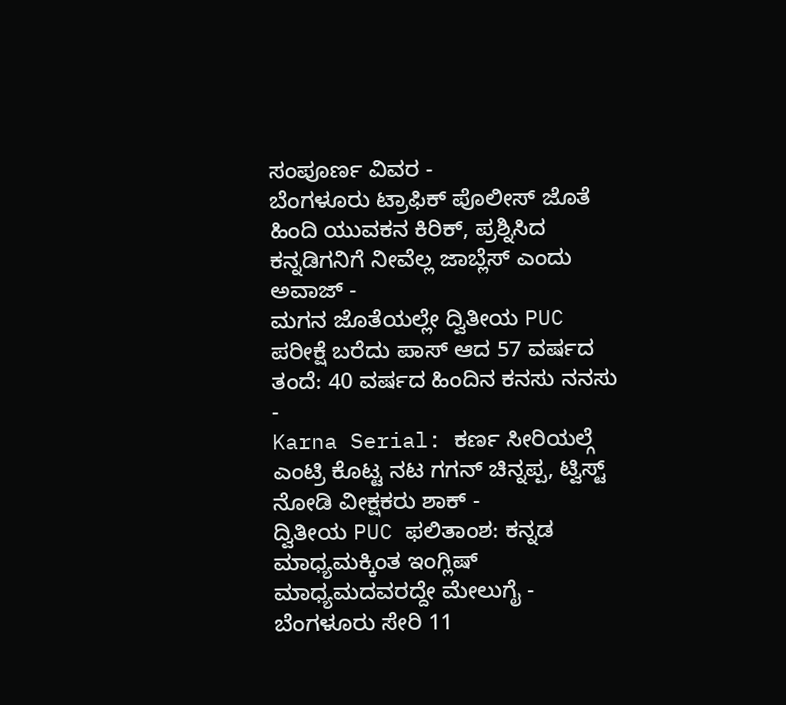ಸಂಪೂರ್ಣ ವಿವರ -
ಬೆಂಗಳೂರು ಟ್ರಾಫಿಕ್ ಪೊಲೀಸ್ ಜೊತೆ ಹಿಂದಿ ಯುವಕನ ಕಿರಿಕ್, ಪ್ರಶ್ನಿಸಿದ ಕನ್ನಡಿಗನಿಗೆ ನೀವೆಲ್ಲ ಜಾಬ್ಲೆಸ್ ಎಂದು ಅವಾಜ್ -
ಮಗನ ಜೊತೆಯಲ್ಲೇ ದ್ವಿತೀಯ PUC ಪರೀಕ್ಷೆ ಬರೆದು ಪಾಸ್ ಆದ 57 ವರ್ಷದ ತಂದೆ: 40 ವರ್ಷದ ಹಿಂದಿನ ಕನಸು ನನಸು -
Karna Serial: ಕರ್ಣ ಸೀರಿಯಲ್ಗೆ ಎಂಟ್ರಿ ಕೊಟ್ಟ ನಟ ಗಗನ್ ಚಿನ್ನಪ್ಪ, ಟ್ವಿಸ್ಟ್ ನೋಡಿ ವೀಕ್ಷಕರು ಶಾಕ್ -
ದ್ವಿತೀಯ PUC ಫಲಿತಾಂಶ: ಕನ್ನಡ ಮಾಧ್ಯಮಕ್ಕಿಂತ ಇಂಗ್ಲಿಷ್ ಮಾಧ್ಯಮದವರದ್ದೇ ಮೇಲುಗೈ -
ಬೆಂಗಳೂರು ಸೇರಿ 11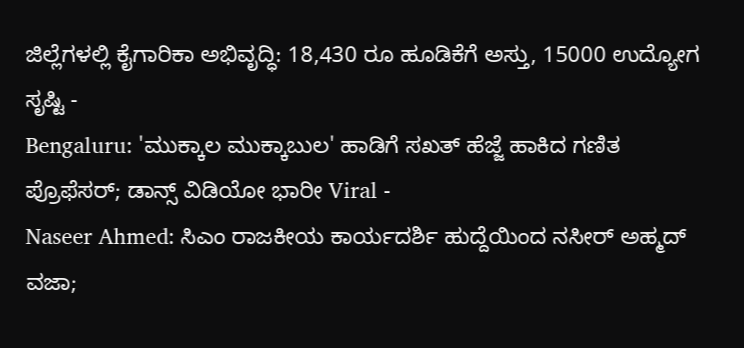ಜಿಲ್ಲೆಗಳಲ್ಲಿ ಕೈಗಾರಿಕಾ ಅಭಿವೃದ್ಧಿ: 18,430 ರೂ ಹೂಡಿಕೆಗೆ ಅಸ್ತು, 15000 ಉದ್ಯೋಗ ಸೃಷ್ಟಿ -
Bengaluru: 'ಮುಕ್ಕಾಲ ಮುಕ್ಕಾಬುಲ' ಹಾಡಿಗೆ ಸಖತ್ ಹೆಜ್ಜೆ ಹಾಕಿದ ಗಣಿತ ಪ್ರೊಫೆಸರ್; ಡಾನ್ಸ್ ವಿಡಿಯೋ ಭಾರೀ Viral -
Naseer Ahmed: ಸಿಎಂ ರಾಜಕೀಯ ಕಾರ್ಯದರ್ಶಿ ಹುದ್ದೆಯಿಂದ ನಸೀರ್ ಅಹ್ಮದ್ ವಜಾ;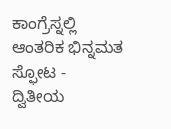ಕಾಂಗ್ರೆಸ್ನಲ್ಲಿ ಆಂತರಿಕ ಭಿನ್ನಮತ ಸ್ಫೋಟ -
ದ್ವಿತೀಯ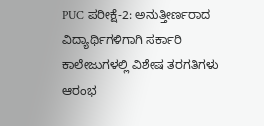PUC ಪರೀಕ್ಷೆ-2: ಅನುತ್ತೀರ್ಣರಾದ ವಿದ್ಯಾರ್ಥಿಗಳಿಗಾಗಿ ಸರ್ಕಾರಿ ಕಾಲೇಜುಗಳಲ್ಲಿ ವಿಶೇಷ ತರಗತಿಗಳು ಆರಂಭ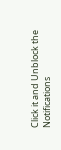Click it and Unblock the Notifications